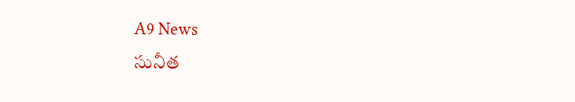A9 News
సునీత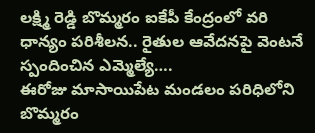లక్ష్మి రెడ్డి బొమ్మరం ఐకేపీ కేంద్రంలో వరి ధాన్యం పరిశీలన.. రైతుల ఆవేదనపై వెంటనే స్పందించిన ఎమ్మెల్యే….
ఈరోజు మాసాయిపేట మండలం పరిధిలోని బొమ్మరం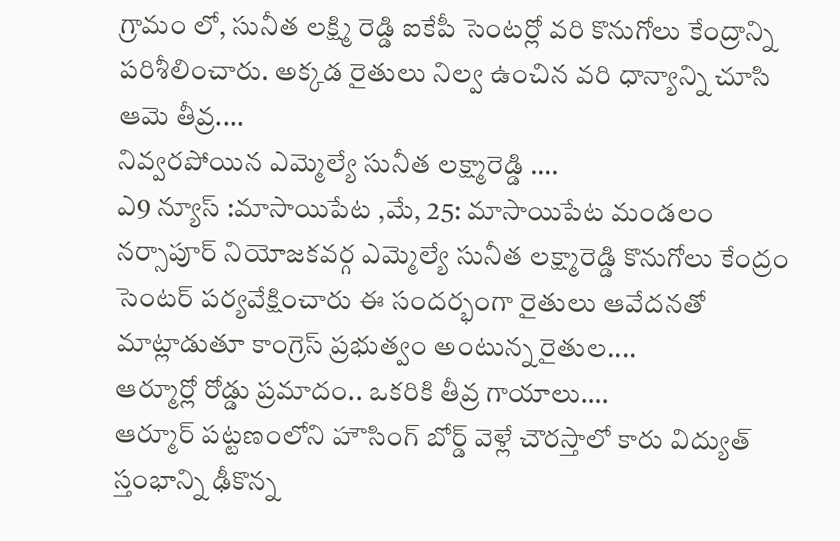గ్రామం లో, సునీత లక్ష్మి రెడ్డి ఐకేపీ సెంటర్లో వరి కొనుగోలు కేంద్రాన్ని పరిశీలించారు. అక్కడ రైతులు నిల్వ ఉంచిన వరి ధాన్యాన్ని చూసి ఆమె తీవ్ర....
నివ్వరపోయిన ఎమ్మెల్యే సునీత లక్ష్మారెడ్డి ….
ఎ9 న్యూస్ :మాసాయిపేట ,మే, 25: మాసాయిపేట మండలం నర్సాపూర్ నియోజకవర్గ ఎమ్మెల్యే సునీత లక్ష్మారెడ్డి కొనుగోలు కేంద్రం సెంటర్ పర్యవేక్షించారు ఈ సందర్భంగా రైతులు ఆవేదనతో మాట్లాడుతూ కాంగ్రెస్ ప్రభుత్వం అంటున్న రైతుల....
ఆర్మూర్లో రోడ్డు ప్రమాదం.. ఒకరికి తీవ్ర గాయాలు….
ఆర్మూర్ పట్టణంలోని హౌసింగ్ బోర్డ్ వెళ్లే చౌరస్తాలో కారు విద్యుత్ స్తంభాన్ని ఢీకొన్న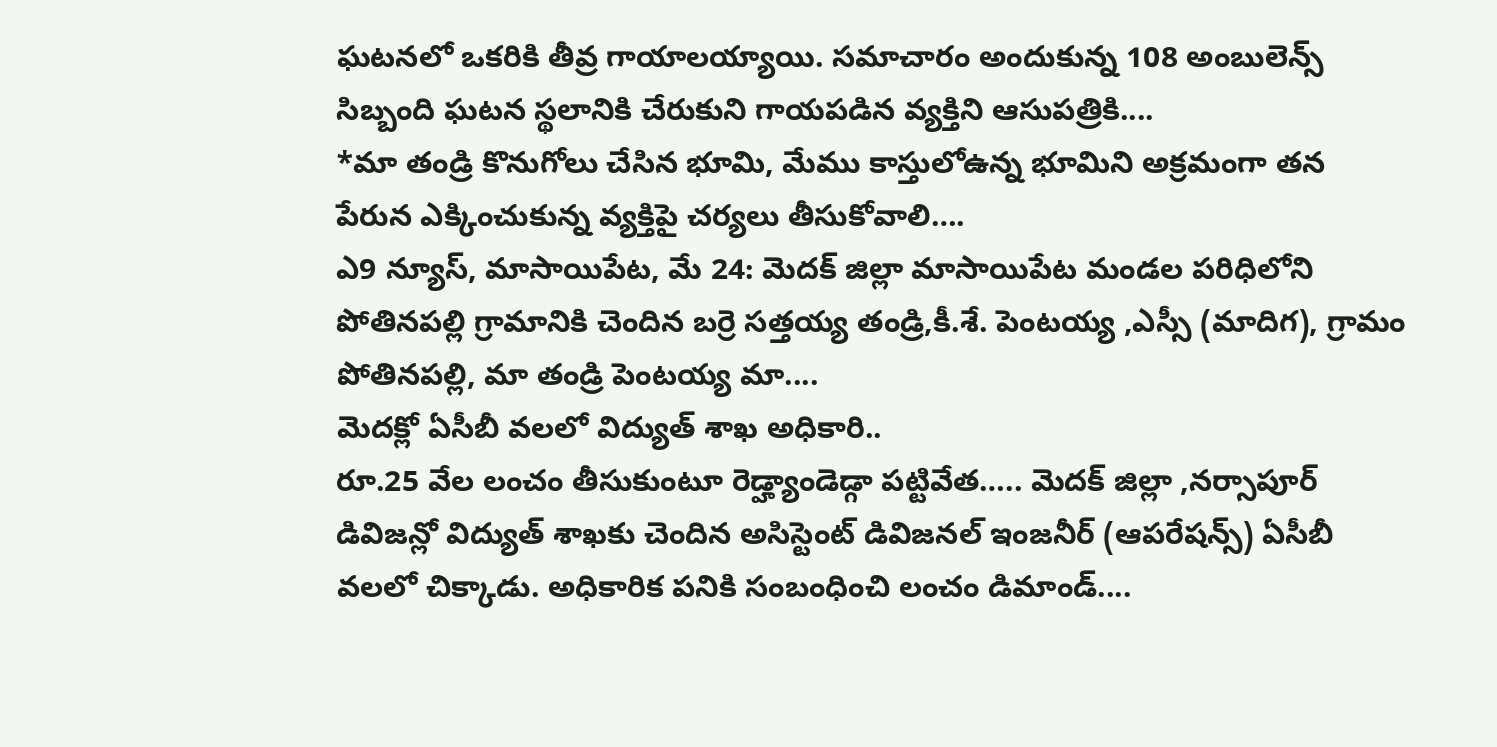ఘటనలో ఒకరికి తీవ్ర గాయాలయ్యాయి. సమాచారం అందుకున్న 108 అంబులెన్స్ సిబ్బంది ఘటన స్థలానికి చేరుకుని గాయపడిన వ్యక్తిని ఆసుపత్రికి....
*మా తండ్రి కొనుగోలు చేసిన భూమి, మేము కాస్తులోఉన్న భూమిని అక్రమంగా తన పేరున ఎక్కించుకున్న వ్యక్తిపై చర్యలు తీసుకోవాలి….
ఎ9 న్యూస్, మాసాయిపేట, మే 24: మెదక్ జిల్లా మాసాయిపేట మండల పరిధిలోని పోతినపల్లి గ్రామానికి చెందిన బర్రె సత్తయ్య తండ్రి,కీ.శే. పెంటయ్య ,ఎస్సీ (మాదిగ), గ్రామం పోతినపల్లి, మా తండ్రి పెంటయ్య మా....
మెదక్లో ఏసీబీ వలలో విద్యుత్ శాఖ అధికారి..
రూ.25 వేల లంచం తీసుకుంటూ రెడ్హ్యాండెడ్గా పట్టివేత….. మెదక్ జిల్లా ,నర్సాపూర్ డివిజన్లో విద్యుత్ శాఖకు చెందిన అసిస్టెంట్ డివిజనల్ ఇంజనీర్ (ఆపరేషన్స్) ఏసీబీ వలలో చిక్కాడు. అధికారిక పనికి సంబంధించి లంచం డిమాండ్....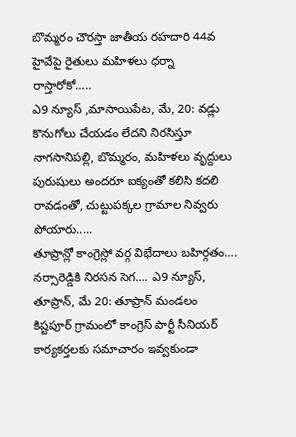బొమ్మరం చౌరస్తా జాతీయ రహదారి 44వ హైవేపై రైతులు మహిళలు ధర్నా రాస్తారోకో…..
ఎ9 న్యూస్ ,మాసాయిపేట, మే, 20: వడ్లు కొనుగోలు చేయడం లేదని నిరసిస్తూ నాగసానిపల్లి, బొమ్మరం, మహిళలు వృద్దులు పురుషులు అందరూ ఐక్యంతో కలిసి కదలి రావడంతో, చుట్టుపక్కల గ్రామాల నివ్వరు పోయారు.....
తూప్రాన్లో కాంగ్రెస్లో వర్గ విభేదాలు బహిర్గతం….
నర్సారెడ్డికి నిరసన సెగ…. ఎ9 న్యూస్, తూప్రాన్, మే 20: తూప్రాన్ మండలం కిష్టపూర్ గ్రామంలో కాంగ్రెస్ పార్టీ సీనియర్ కార్యకర్తలకు సమాచారం ఇవ్వకుండా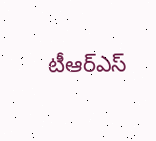టీఆర్ఎస్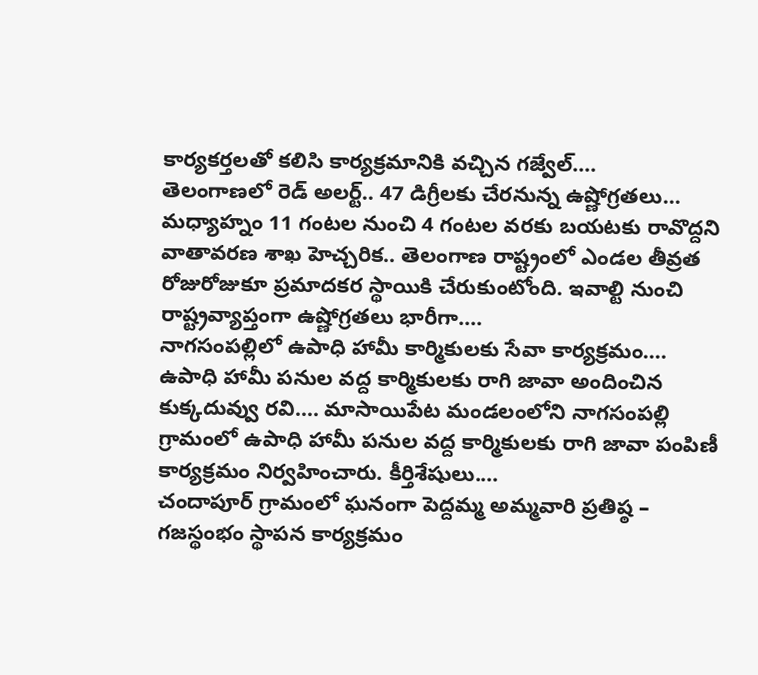కార్యకర్తలతో కలిసి కార్యక్రమానికి వచ్చిన గజ్వేల్....
తెలంగాణలో రెడ్ అలర్ట్.. 47 డిగ్రీలకు చేరనున్న ఉష్ణోగ్రతలు…
మధ్యాహ్నం 11 గంటల నుంచి 4 గంటల వరకు బయటకు రావొద్దని వాతావరణ శాఖ హెచ్చరిక.. తెలంగాణ రాష్ట్రంలో ఎండల తీవ్రత రోజురోజుకూ ప్రమాదకర స్థాయికి చేరుకుంటోంది. ఇవాల్టి నుంచి రాష్ట్రవ్యాప్తంగా ఉష్ణోగ్రతలు భారీగా....
నాగసంపల్లిలో ఉపాధి హామీ కార్మికులకు సేవా కార్యక్రమం….
ఉపాధి హామీ పనుల వద్ద కార్మికులకు రాగి జావా అందించిన కుక్కదువ్వు రవి…. మాసాయిపేట మండలంలోని నాగసంపల్లి గ్రామంలో ఉపాధి హామీ పనుల వద్ద కార్మికులకు రాగి జావా పంపిణీ కార్యక్రమం నిర్వహించారు. కీర్తిశేషులు....
చందాపూర్ గ్రామంలో ఘనంగా పెద్దమ్మ అమ్మవారి ప్రతిష్ఠ – గజస్థంభం స్థాపన కార్యక్రమం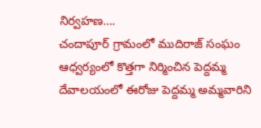నిర్వహణ….
చందాపూర్ గ్రామంలో ముదిరాజ్ సంఘం ఆధ్వర్యంలో కొత్తగా నిర్మించిన పెద్దమ్మ దేవాలయంలో ఈరోజు పెద్దమ్మ అమ్మవారిని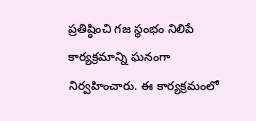ప్రతిష్ఠించి గజ స్థంభం నిలిపే కార్యక్రమాన్ని ఘనంగా నిర్వహించారు. ఈ కార్యక్రమంలో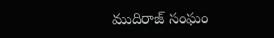ముదిరాజ్ సంఘం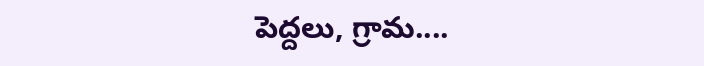పెద్దలు, గ్రామ....